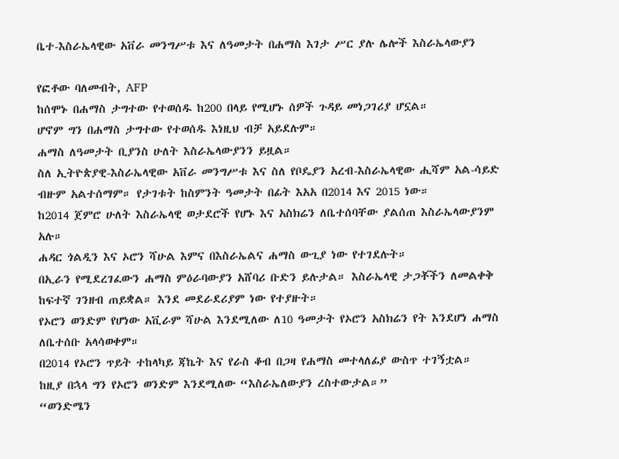ቤተ-እስራኤላዊው አቨራ መንግሥቱ እና ለዓመታት በሐማስ እገታ ሥር ያሉ ሌሎች እስራኤላውያን

የፎቶው ባለመብት, AFP
ከሰሞኑ በሐማስ ታግተው የተወሰዱ ከ200 በላይ የሚሆኑ ሰዎች ጉዳይ መነጋገሪያ ሆኗል።
ሆኖም ግን በሐማስ ታግተው የተወሰዱ እነዚህ ብቻ አይደሉም።
ሐማስ ለዓመታት ቢያንስ ሁለት እስራኤላውያንን ይዟል።
ስለ ኢትዮጵያዊ-እስራኤላዊው አቨራ መንግሥቱ እና ስለ የቦዴያን አረብ-እስራኤላዊው ሒሻም አል-ሳይድ ብዙም አልተሰማም። የታገቱት ከስምንት ዓመታት በፊት እአአ በ2014 እና 2015 ነው።
ከ2014 ጀምሮ ሁለት እስራኤላዊ ወታደሮች የሆኑ እና አስክሬን ለቤተሰባቸው ያልሰጠ እስራኤላውያንም አሉ።
ሐዳር ጎልዲን እና ኦሮን ሻሁል እምና በእስራኤልና ሐማስ ውጊያ ነው የተገደሉት።
በኢራን የሚደረገፈውን ሐማስ ምዕራባውያን አሸባሪ ቡድን ይሉታል። እስራኤላዊ ታጋቾችን ለመልቀቅ ከፍተኛ ገንዘብ ጠይቋል። እንደ መደራደሪያም ነው የተያዙት።
የኦሮን ወንድም የሆነው አቪራም ሻሁል እንደሚለው ለ10 ዓመታት የኦሮን አስክሬን የት እንደሆነ ሐማስ ለቤተሰቡ አላሳወቀም።
በ2014 የኦሮን ጥይት ተከላካይ ጃኬት እና የራስ ቆብ በጋዛ የሐማስ መተላለፊያ ውስጥ ተገኝቷል።
ከዚያ በኋላ ግን የኦሮን ወንድም እንደሚለው “እስራኤለውያን ረስተውታል።”
“ወንድሜን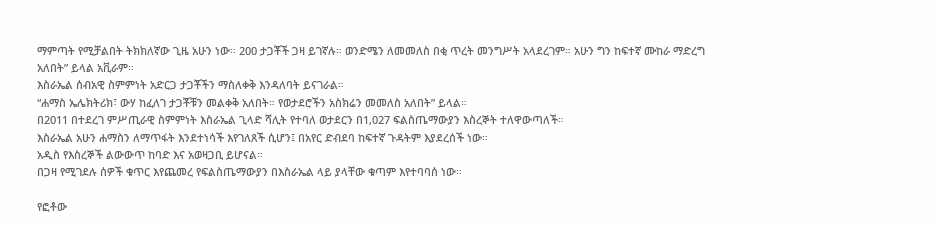ማምጣት የሚቻልበት ትክክለኛው ጊዜ አሁን ነው። 200 ታጋቾች ጋዛ ይገኛሉ። ወንድሜን ለመመለስ በቂ ጥረት መንግሥት አላደረገም። አሁን ግን ከፍተኛ ሙከራ ማድረግ አለበት” ይላል አቪራም።
እስራኤል ሰብአዊ ስምምነት አድርጋ ታጋቾችን ማስለቀቅ እንዳለባት ይናገራል።
“ሐማስ ኤሌክትሪክ፣ ውሃ ከፈለገ ታጋቾቹን መልቀቅ አለበት። የወታደሮችን አስክሬን መመለስ አለበት” ይላል።
በ2011 በተደረገ ምሥጢራዊ ስምምነት እስራኤል ጊላድ ሻሊት የተባለ ወታደርን በ1,027 ፍልስጤማውያን እስረኞት ተለዋውጣለች።
እስራኤል አሁን ሐማስን ለማጥፋት እንደተነሳች እየገለጸች ሲሆን፤ በአየር ድብደባ ከፍተኛ ጉዳትም እያደረሰች ነው።
አዲስ የእስረኞች ልውውጥ ከባድ እና አወዛጋቢ ይሆናል።
በጋዛ የሚገደሉ ሰዎች ቁጥር እየጨመረ የፍልስጤማውያን በእስራኤል ላይ ያላቸው ቁጣም እየተባባሰ ነው።

የፎቶው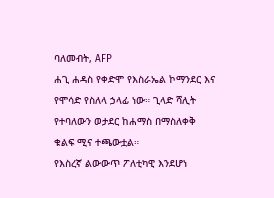ባለመብት, AFP
ሐጊ ሐዳስ የቀድሞ የእስራኤል ኮማንደር እና የሞሳድ የስለላ ኃላፊ ነው። ጊላድ ሻሊት የተባለውን ወታደር ከሐማስ በማስለቀቅ ቁልፍ ሚና ተጫውቷል።
የእስረኛ ልውውጥ ፖለቲካዊ እንደሆነ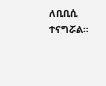ለቢቢሲ ተናግሯል።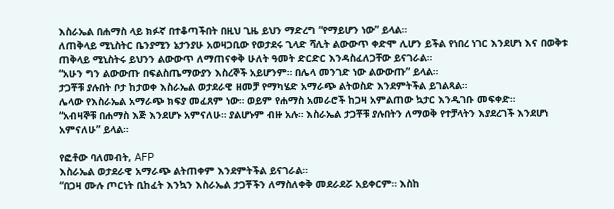እስራኤል በሐማስ ላይ ክፉኛ በተቆጣችበት በዚህ ጊዜ ይህን ማድረግ “የማይሆን ነው” ይላል።
ለጠቅላይ ሚኒስትር ቤንያሚን ኔታንያሁ አወዛጋቢው የወታደሩ ጊላድ ሻሊት ልውውጥ ቀድሞ ሊሆን ይችል የነበረ ነገር እንደሆነ እና በወቅቱ ጠቅላይ ሚኒስትሩ ይህንን ልውውጥ ለማጠናቀቅ ሁለት ዓመት ድርድር እንዳስፈለጋቸው ይናገራል።
“አሁን ግን ልውውጡ በፍልስጤማውያን እስረኞች አይሆንም። በሌላ መንገድ ነው ልውውጡ” ይላል።
ታጋቾቹ ያሉበት ቦታ ከታወቀ እስራኤል ወታደራዊ ዘመቻ የማካሄድ አማራጭ ልትወስድ እንደምትችል ይገልጻል።
ሌላው የእስራኤል አማራጭ ክፍያ መፈጸም ነው። ወይም የሐማስ አመራሮች ከጋዛ አምልጠው ኳታር እንዲገቡ መፍቀድ።
“አብዛኞቹ በሐማስ እጅ እንደሆኑ አምናለሁ። ያልሆኑም ብዙ አሉ። እስራኤል ታጋቾቹ ያሉበትን ለማወቅ የተቻላትን እያደረገች እንደሆነ አምናለሁ” ይላል።

የፎቶው ባለመብት, AFP
እስራኤል ወታደራዊ አማራጭ ልትጠቀም እንደምትችል ይናገራል።
“በጋዛ ሙሉ ጦርነት ቢከፈት እንኳን እስራኤል ታጋቾችን ለማስለቀቅ መደራደሯ አይቀርም። እስከ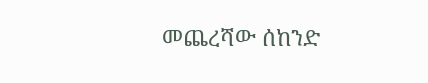መጨረሻው ሰከንድ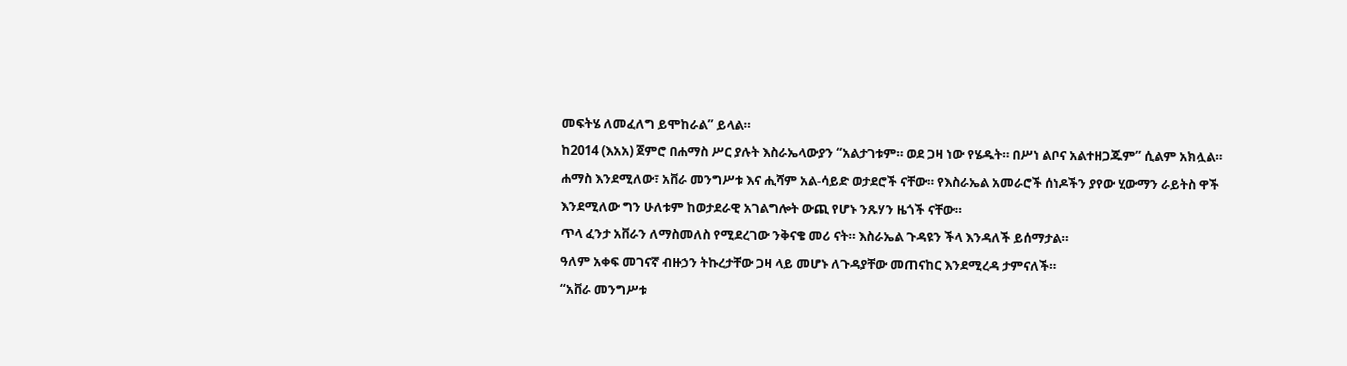መፍትሄ ለመፈለግ ይሞከራል” ይላል።
ከ2014 (እአአ) ጀምሮ በሐማስ ሥር ያሉት እስራኤላውያን “አልታገቱም። ወደ ጋዛ ነው የሄዱት። በሥነ ልቦና አልተዘጋጁም” ሲልም አክሏል።
ሐማስ እንደሚለው፣ አቨራ መንግሥቱ እና ሒሻም አል-ሳይድ ወታደሮች ናቸው። የእስራኤል አመራሮች ሰነዶችን ያየው ሂውማን ራይትስ ዋች እንደሚለው ግን ሁለቱም ከወታደራዊ አገልግሎት ውጪ የሆኑ ንጹሃን ዜጎች ናቸው።
ጥላ ፈንታ አቨራን ለማስመለስ የሚደረገው ንቅናቄ መሪ ናት። እስራኤል ጉዳዩን ችላ እንዳለች ይሰማታል።
ዓለም አቀፍ መገናኛ ብዙኃን ትኩረታቸው ጋዛ ላይ መሆኑ ለጉዳያቸው መጠናከር እንደሚረዳ ታምናለች።
“አቨራ መንግሥቱ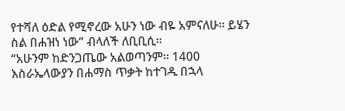የተሻለ ዕድል የሚኖረው አሁን ነው ብዬ አምናለሁ። ይሄን ስል በሐዝነ ነው” ብላለች ለቢቢሲ።
“አሁንም ከድንጋጤው አልወጣንም። 1400 እስራኤላውያን በሐማስ ጥቃት ከተገዱ በኋላ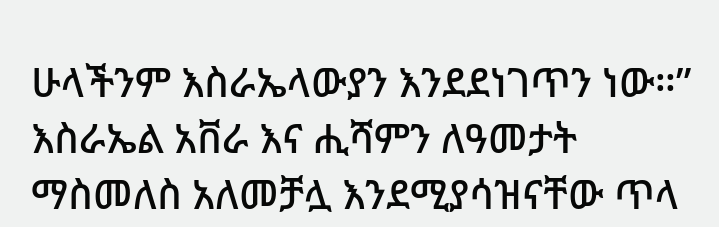ሁላችንም እስራኤላውያን እንደደነገጥን ነው።”
እስራኤል አቨራ እና ሒሻምን ለዓመታት ማስመለስ አለመቻሏ እንደሚያሳዝናቸው ጥላ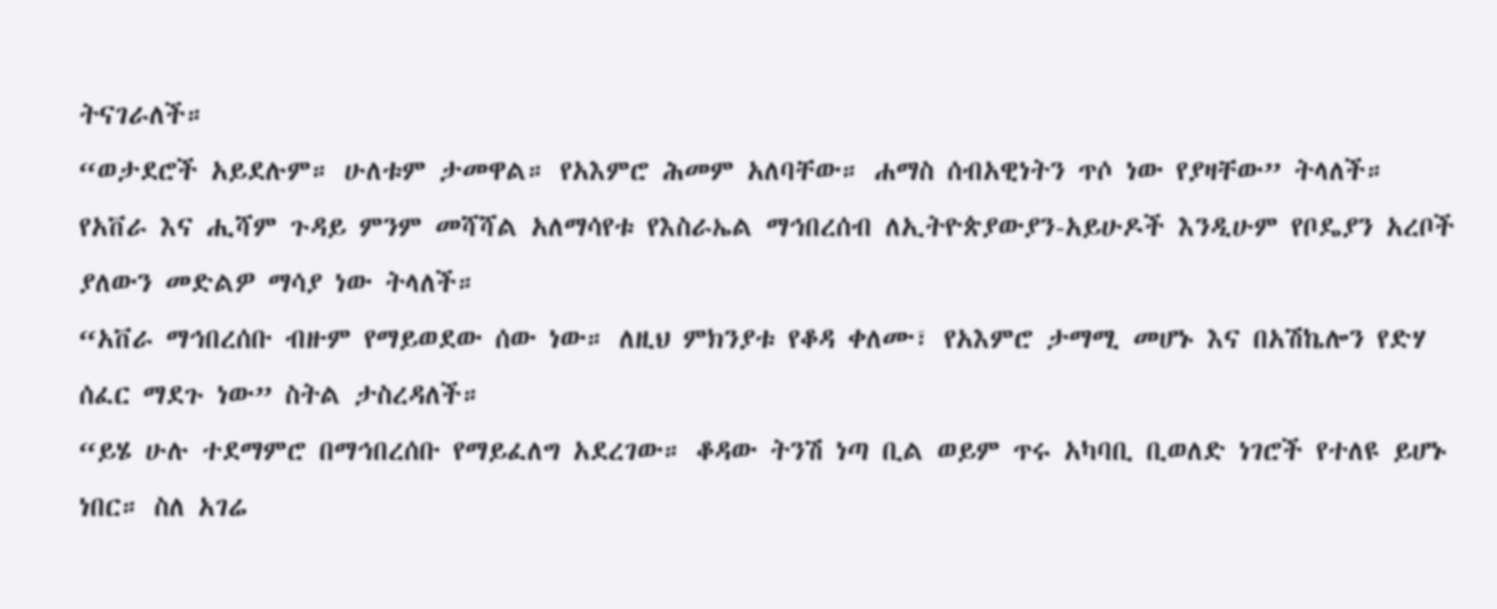ትናገራለች።
“ወታደሮች አይደሉም። ሁለቱም ታመዋል። የአእምሮ ሕመም አለባቸው። ሐማስ ሰብአዊነትን ጥሶ ነው የያዛቸው” ትላለች።
የአቨራ እና ሒሻም ጉዳይ ምንም መሻሻል አለማሳየቱ የእስራኤል ማኅበረሰብ ለኢትዮጵያውያን-አይሁዶች እንዲሁም የቦዴያን አረቦች ያለውን መድልዎ ማሳያ ነው ትላለች።
“አቨራ ማኅበረሰቡ ብዙም የማይወደው ሰው ነው። ለዚህ ምክንያቱ የቆዳ ቀለሙ፣ የአእምሮ ታማሚ መሆኑ እና በአሽኬሎን የድሃ ሰፈር ማደጉ ነው” ስትል ታስረዳለች።
“ይሄ ሁሉ ተደማምሮ በማኅበረሰቡ የማይፈለግ አደረገው። ቆዳው ትንሽ ነጣ ቢል ወይም ጥሩ አካባቢ ቢወለድ ነገሮች የተለዩ ይሆኑ ነበር። ስለ አገሬ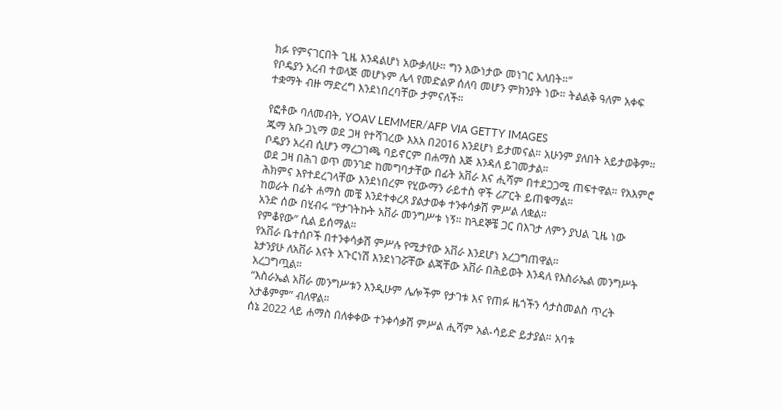ክፉ የምናገርበት ጊዜ እንዳልሆነ አውቃለሁ። ግን እውነታው መነገር አለበት።”
የቦዴያን አረብ ተወላጅ መሆኑም ሌላ የመድልዎ ሰለባ መሆን ምክንያት ነው። ትልልቅ ዓለም አቀፍ ተቋማት ብዙ ማድረግ እንደነበረባቸው ታምናለች።

የፎቶው ባለመብት, YOAV LEMMER/AFP VIA GETTY IMAGES
ጁማ አቡ ጋኒማ ወደ ጋዛ የተሻገረው እአአ በ2016 እንደሆነ ይታመናል። አሁንም ያለበት አይታወቅም። ቦዴያን አረብ ሲሆን ማረጋገጫ ባይኖርም በሐማስ እጅ እንዳለ ይገመታል።
ወደ ጋዛ በሕገ ወጥ መንገድ ከመግባታቸው በፊት አቨራ እና ሒሻም በተደጋጋሚ ጠፍተዋል። የአእምሮ ሕክምና እየተደረገላቸው እንደነበረም የሂውማን ራይተስ ዋች ሪፖርት ይጠቁማል።
ከወራት በፊት ሐማስ መቼ እንደተቀረጸ ያልታወቀ ተንቀሳቃሽ ምሥል ለቋል።
አንድ ሰው በሂብሩ “የታገትኩት አቨራ መንግሥቱ ነኝ። ከጓደኞቼ ጋር በእገታ ለምን ያህል ጊዜ ነው የምቆየው” ሲል ይሰማል።
የአቨራ ቤተሰቦች በተንቀሳቃሽ ምሥሉ የሚታየው አቨራ እንደሆነ አረጋግጠዋል።
ኔታንያሁ ለአቨራ እናት አጉርነሽ እንደነገሯቸው ልጃቸው አቨራ በሕይወት እንዳለ የእስራኤል መንግሥት አረጋግጧል።
“እስራኤል አቨራ መንግሥቱን እንዲሁም ሌሎችም የታገቱ እና የጠፉ ዜጎችን ሳታስመልስ ጥረት አታቆምም” ብለዋል።
ሰኔ 2022 ላይ ሐማስ በለቀቀው ተንቀሳቃሽ ምሥል ሒሻም አል-ሳይድ ይታያል። አባቱ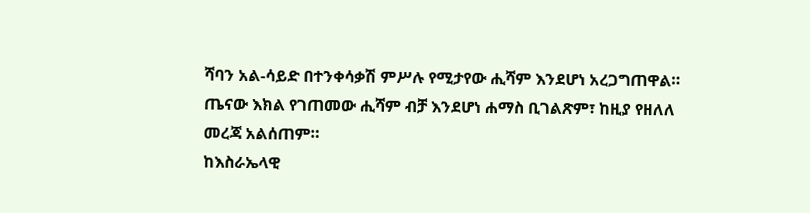ሻባን አል-ሳይድ በተንቀሳቃሽ ምሥሉ የሚታየው ሒሻም እንደሆነ አረጋግጠዋል።
ጤናው እክል የገጠመው ሒሻም ብቻ እንደሆነ ሐማስ ቢገልጽም፣ ከዚያ የዘለለ መረጃ አልሰጠም።
ከእስራኤላዊ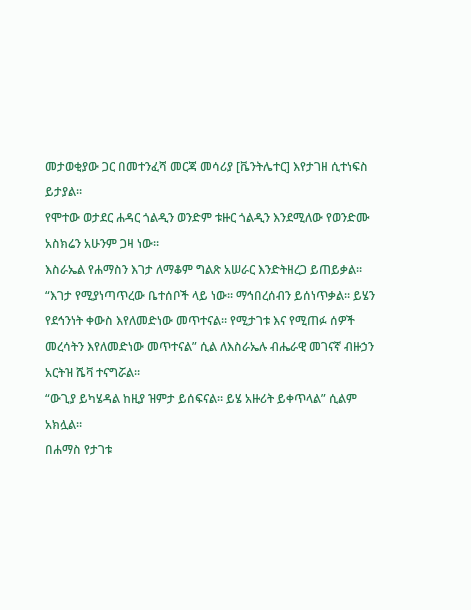መታወቂያው ጋር በመተንፈሻ መርጃ መሳሪያ [ቬንትሌተር] እየታገዘ ሲተነፍስ ይታያል።
የሞተው ወታደር ሐዳር ጎልዲን ወንድም ቱዙር ጎልዲን እንደሚለው የወንድሙ አስክሬን አሁንም ጋዛ ነው።
እስራኤል የሐማስን እገታ ለማቆም ግልጽ አሠራር እንድትዘረጋ ይጠይቃል።
“እገታ የሚያነጣጥረው ቤተሰቦች ላይ ነው። ማኅበረሰብን ይሰነጥቃል። ይሄን የደኅንነት ቀውስ እየለመድነው መጥተናል። የሚታገቱ እና የሚጠፉ ሰዎች መረሳትን እየለመድነው መጥተናል” ሲል ለእስራኤሉ ብሔራዊ መገናኛ ብዙኃን አርትዝ ሼቫ ተናግሯል።
“ውጊያ ይካሄዳል ከዚያ ዝምታ ይሰፍናል። ይሄ አዙሪት ይቀጥላል” ሲልም አክሏል።
በሐማስ የታገቱ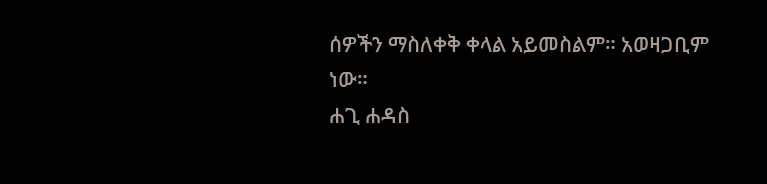ሰዎችን ማስለቀቅ ቀላል አይመስልም። አወዛጋቢም ነው።
ሐጊ ሐዳስ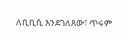ለቢቢሲ እንደገለጸው፣ ጥሩም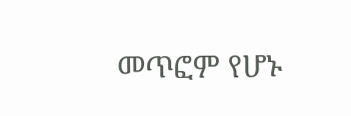መጥፎም የሆኑ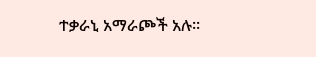ተቃራኒ አማራጮች አሉ።